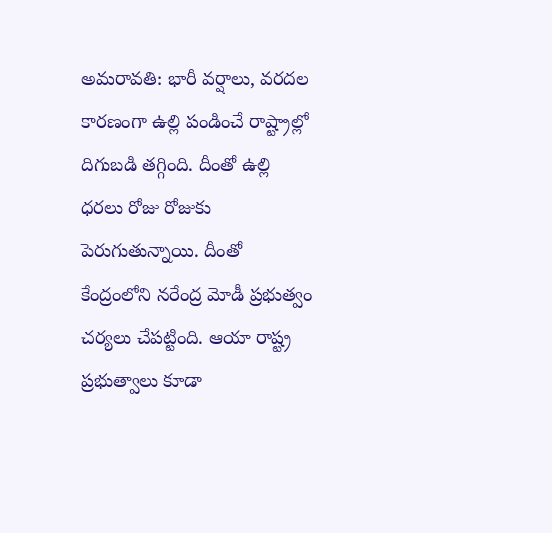అమరావతి: భారీ వర్షాలు, వరదల కారణంగా ఉల్లి పండించే రాష్ట్రాల్లో దిగుబడి తగ్గింది. దీంతో ఉల్లి ధరలు రోజు రోజుకు పెరుగుతున్నాయి. దీంతో కేంద్రంలోని నరేంద్ర మోడీ ప్రభుత్వం చర్యలు చేపట్టింది. ఆయా రాష్ట్ర ప్రభుత్వాలు కూడా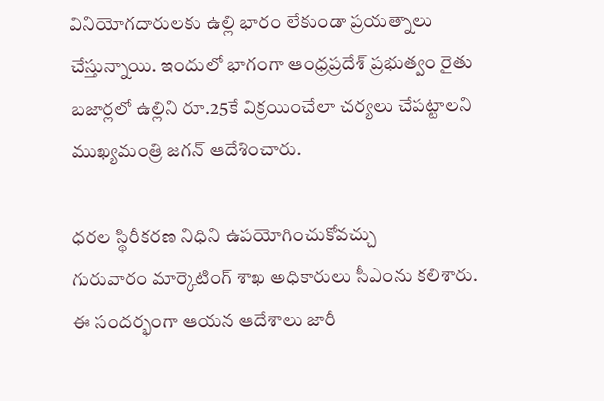వినియోగదారులకు ఉల్లి భారం లేకుండా ప్రయత్నాలు చేస్తున్నాయి. ఇందులో భాగంగా ఆంధ్రప్రదేశ్ ప్రభుత్వం రైతు బజార్లలో ఉల్లిని రూ.25కే విక్రయించేలా చర్యలు చేపట్టాలని ముఖ్యమంత్రి జగన్ ఆదేశించారు.

ధరల స్థిరీకరణ నిధిని ఉపయోగించుకోవచ్చు
గురువారం మార్కెటింగ్ శాఖ అధికారులు సీఎంను కలిశారు. ఈ సందర్భంగా ఆయన ఆదేశాలు జారీ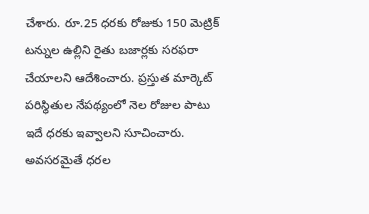చేశారు. రూ.25 ధరకు రోజుకు 150 మెట్రిక్ టన్నుల ఉల్లిని రైతు బజార్లకు సరఫరా చేయాలని ఆదేశించారు. ప్రస్తుత మార్కెట్ పరిస్థితుల నేపథ్యంలో నెల రోజుల పాటు ఇదే ధరకు ఇవ్వాలని సూచించారు. అవసరమైతే ధరల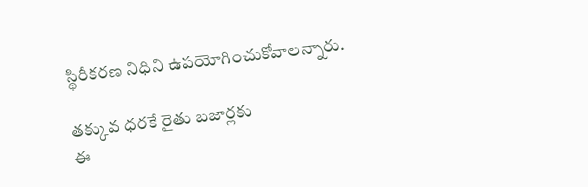స్థిరీకరణ నిధిని ఉపయోగించుకోవాలన్నారు.

తక్కువ ధరకే రైతు బజార్లకు
ఈ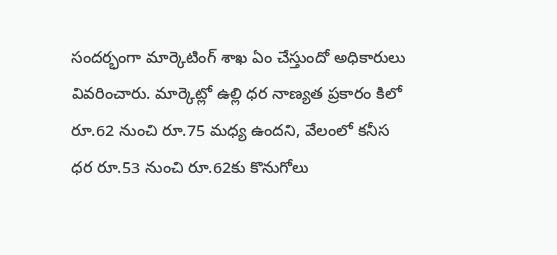సందర్భంగా మార్కెటింగ్ శాఖ ఏం చేస్తుందో అధికారులు వివరించారు. మార్కెట్లో ఉల్లి ధర నాణ్యత ప్రకారం కిలో రూ.62 నుంచి రూ.75 మధ్య ఉందని, వేలంలో కనీస ధర రూ.53 నుంచి రూ.62కు కొనుగోలు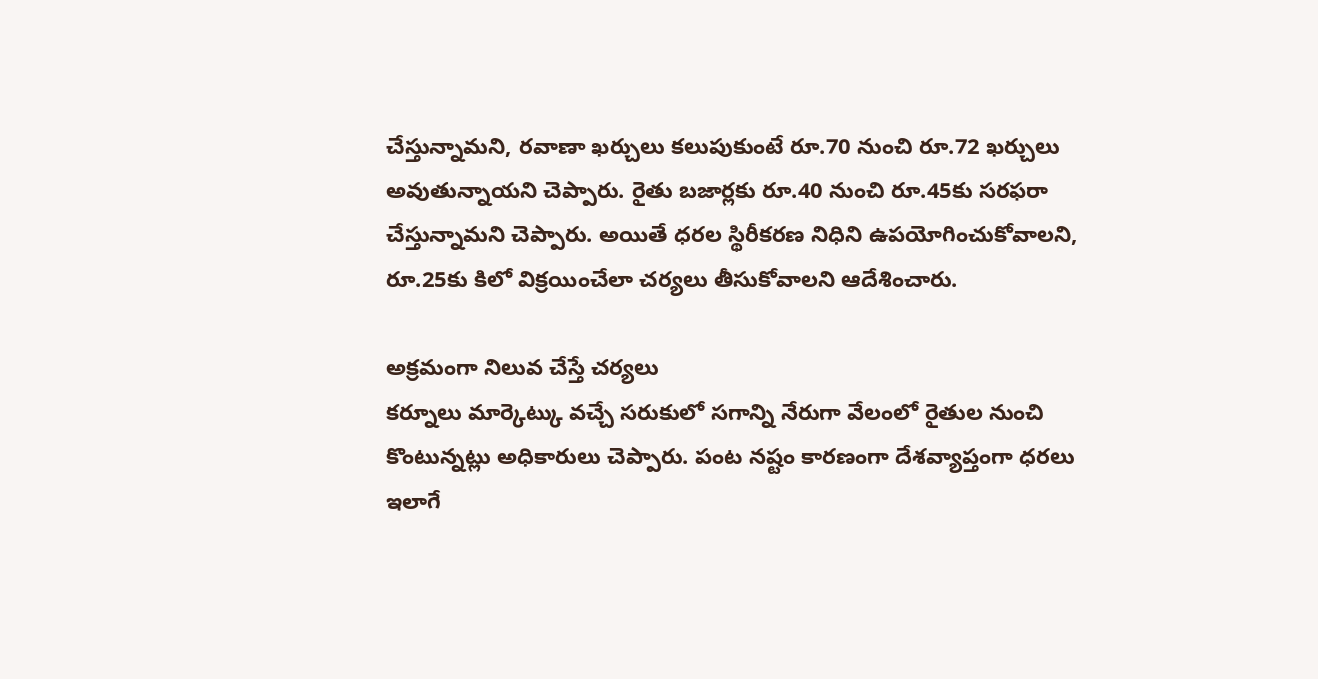చేస్తున్నామని, రవాణా ఖర్చులు కలుపుకుంటే రూ.70 నుంచి రూ.72 ఖర్చులు అవుతున్నాయని చెప్పారు. రైతు బజార్లకు రూ.40 నుంచి రూ.45కు సరఫరా చేస్తున్నామని చెప్పారు. అయితే ధరల స్థిరీకరణ నిధిని ఉపయోగించుకోవాలని, రూ.25కు కిలో విక్రయించేలా చర్యలు తీసుకోవాలని ఆదేశించారు.

అక్రమంగా నిలువ చేస్తే చర్యలు
కర్నూలు మార్కెట్కు వచ్చే సరుకులో సగాన్ని నేరుగా వేలంలో రైతుల నుంచి కొంటున్నట్లు అధికారులు చెప్పారు. పంట నష్టం కారణంగా దేశవ్యాప్తంగా ధరలు ఇలాగే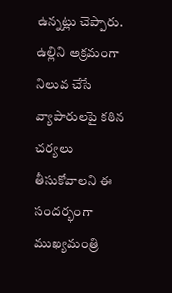ఉన్నట్లు చెప్పారు. ఉల్లిని అక్రమంగా నిలువ చేసే వ్యాపారులపై కఠిన చర్యలు తీసుకోవాలని ఈ సందర్భంగా ముఖ్యమంత్రి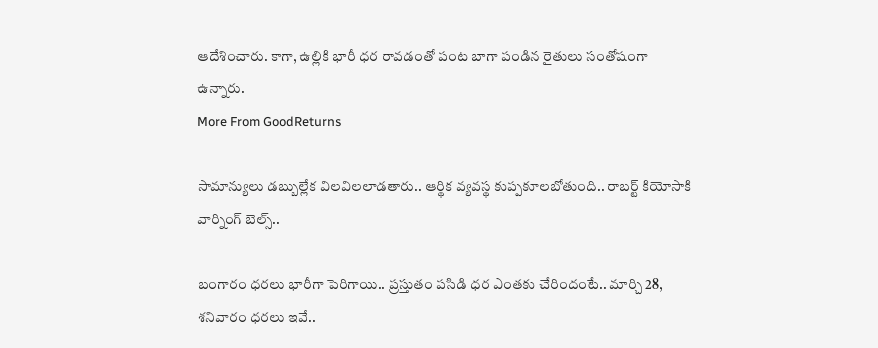ఆదేశించారు. కాగా, ఉల్లికి భారీ ధర రావడంతో పంట బాగా పండిన రైతులు సంతోషంగా ఉన్నారు.
More From GoodReturns

సామాన్యులు డబ్బుల్లేక విలవిలలాడతారు.. ఆర్థిక వ్యవస్థ కుప్పకూలబోతుంది.. రాబర్ట్ కియోసాకి వార్నింగ్ బెల్స్..

బంగారం ధరలు భారీగా పెరిగాయి.. ప్రస్తుతం పసిడి ధర ఎంతకు చేరిందంటే.. మార్చి 28, శనివారం ధరలు ఇవే..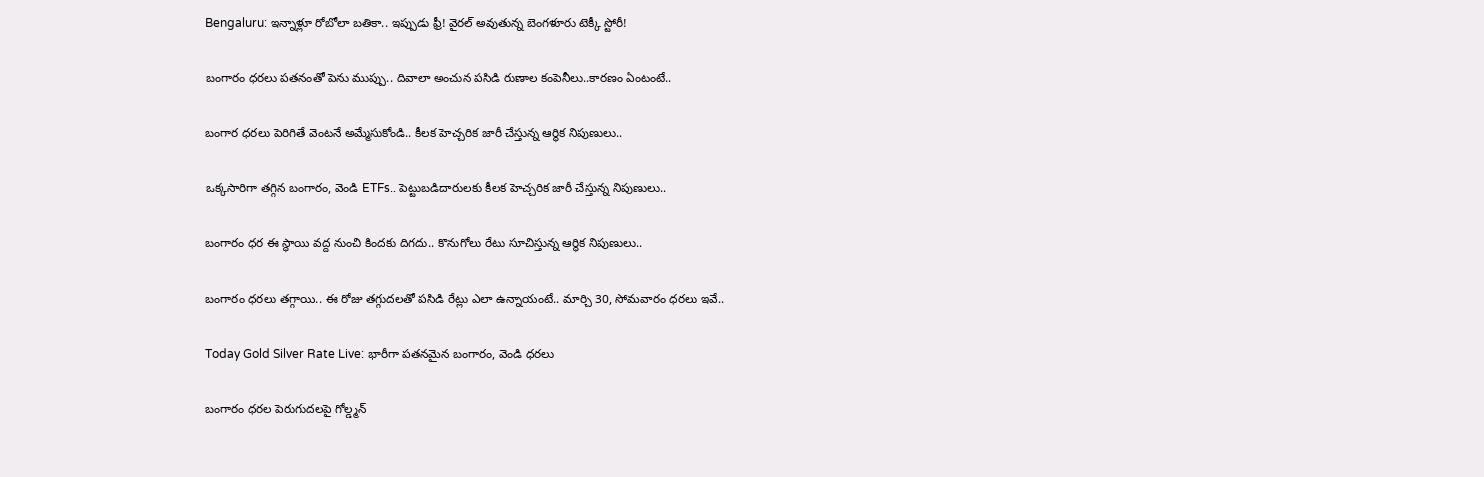Bengaluru: ఇన్నాళ్లూ రోబోలా బతికా.. ఇప్పుడు ఫ్రీ! వైరల్ అవుతున్న బెంగళూరు టెక్కీ స్టోరీ!

బంగారం ధరలు పతనంతో పెను ముప్పు.. దివాలా అంచున పసిడి రుణాల కంపెనీలు..కారణం ఏంటంటే..

బంగార ధరలు పెరిగితే వెంటనే అమ్మేసుకోండి.. కీలక హెచ్చరిక జారీ చేస్తున్న ఆర్థిక నిపుణులు..

ఒక్కసారిగా తగ్గిన బంగారం, వెండి ETFs.. పెట్టుబడిదారులకు కీలక హెచ్చరిక జారీ చేస్తున్న నిపుణులు..

బంగారం ధర ఈ స్థాయి వద్ద నుంచి కిందకు దిగదు.. కొనుగోలు రేటు సూచిస్తున్న ఆర్థిక నిపుణులు..

బంగారం ధరలు తగ్గాయి.. ఈ రోజు తగ్గుదలతో పసిడి రేట్లు ఎలా ఉన్నాయంటే.. మార్చి 30, సోమవారం ధరలు ఇవే..

Today Gold Silver Rate Live: భారీగా పతనమైన బంగారం, వెండి ధరలు

బంగారం ధరల పెరుగుదలపై గోల్డ్మన్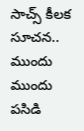సాచ్స్ కీలక సూచన.. ముందు ముందు పసిడి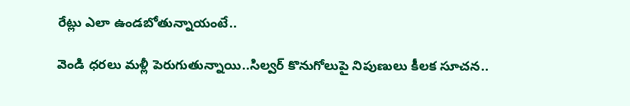రేట్లు ఎలా ఉండబోతున్నాయంటే..

వెండి ధరలు మళ్లీ పెరుగుతున్నాయి..సిల్వర్ కొనుగోలుపై నిపుణులు కీలక సూచన..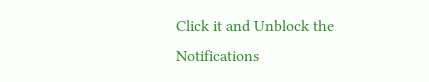Click it and Unblock the Notifications